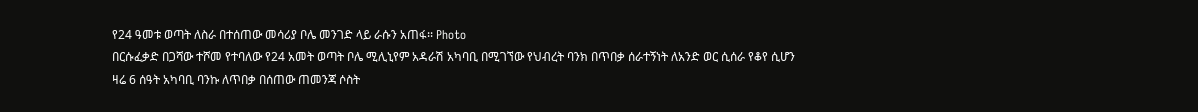የ24 ዓመቱ ወጣት ለስራ በተሰጠው መሳሪያ ቦሌ መንገድ ላይ ራሱን አጠፋ፡፡ Photo
በርሱፈቃድ በጋሻው ተሾመ የተባለው የ24 አመት ወጣት ቦሌ ሚሊኒየም አዳራሽ አካባቢ በሚገኘው የህብረት ባንክ በጥበቃ ሰራተኝነት ለአንድ ወር ሲሰራ የቆየ ሲሆን ዛሬ 6 ሰዓት አካባቢ ባንኩ ለጥበቃ በሰጠው ጠመንጃ ሶስት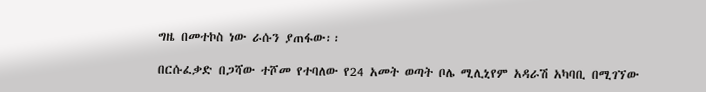ግዜ በመተኮስ ነው ራሱን ያጠፋው፡፡

በርሱፈቃድ በጋሻው ተሾመ የተባለው የ24 አመት ወጣት ቦሌ ሚሊኒየም አዳራሽ አካባቢ በሚገኘው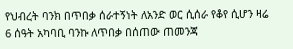የህብረት ባንክ በጥበቃ ሰራተኝነት ለአንድ ወር ሲሰራ የቆየ ሲሆን ዛሬ 6 ሰዓት አካባቢ ባንኩ ለጥበቃ በሰጠው ጠመንጃ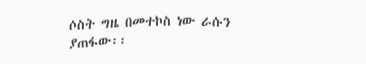ሶስት ግዜ በመተኮስ ነው ራሱን ያጠፋው፡፡